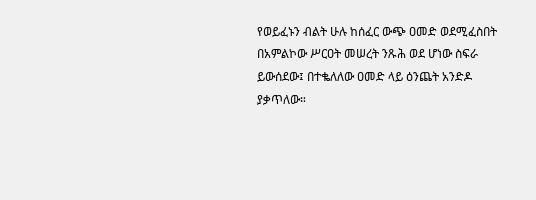የወይፈኑን ብልት ሁሉ ከሰፈር ውጭ ዐመድ ወደሚፈስበት በአምልኮው ሥርዐት መሠረት ንጹሕ ወደ ሆነው ስፍራ ይውሰደው፤ በተቈለለው ዐመድ ላይ ዕንጨት አንድዶ ያቃጥለው።